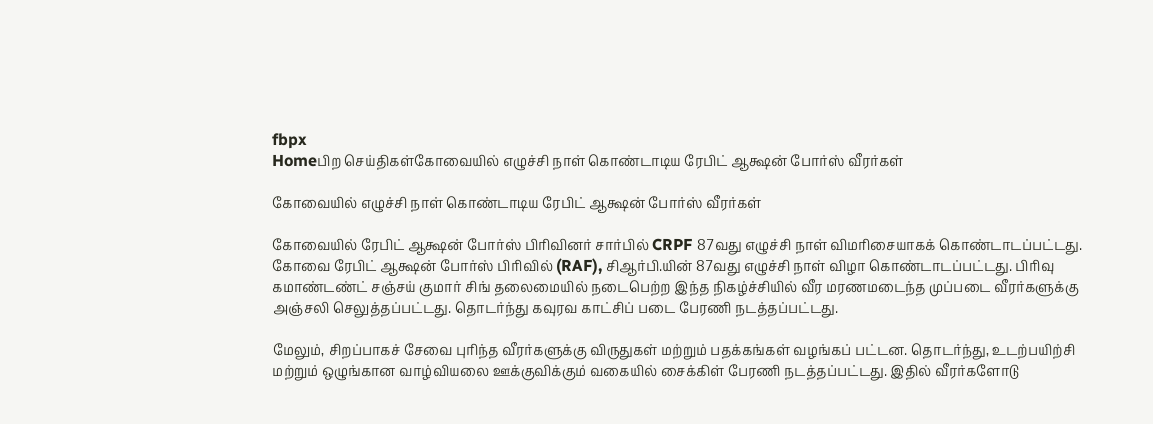fbpx
Homeபிற செய்திகள்கோவையில் எழுச்சி நாள் கொண்டாடிய ரேபிட் ஆக்ஷன் போர்ஸ் வீரர்கள்

கோவையில் எழுச்சி நாள் கொண்டாடிய ரேபிட் ஆக்ஷன் போர்ஸ் வீரர்கள்

கோவையில் ரேபிட் ஆக்ஷன் போர்ஸ் பிரிவினர் சார்பில் CRPF 87வது எழுச்சி நாள் விமரிசையாகக் கொண்டாடப்பட்டது.
கோவை ரேபிட் ஆக்ஷன் போர்ஸ் பிரிவில் (RAF), சிஆர்பி.யின் 87வது எழுச்சி நாள் விழா கொண்டாடப்பட்டது. பிரிவு கமாண்டண்ட் சஞ்சய் குமார் சிங் தலைமையில் நடைபெற்ற இந்த நிகழ்ச்சியில் வீர மரணமடைந்த முப்படை வீரர்களுக்கு அஞ்சலி செலுத்தப்பட்டது. தொடர்ந்து கவுரவ காட்சிப் படை பேரணி நடத்தப்பட்டது.

மேலும், சிறப்பாகச் சேவை புரிந்த வீரர்களுக்கு விருதுகள் மற்றும் பதக்கங்கள் வழங்கப் பட்டன. தொடர்ந்து, உடற்பயிற்சி மற்றும் ஒழுங்கான வாழ்வியலை ஊக்குவிக்கும் வகையில் சைக்கிள் பேரணி நடத்தப்பட்டது. இதில் வீரர்களோடு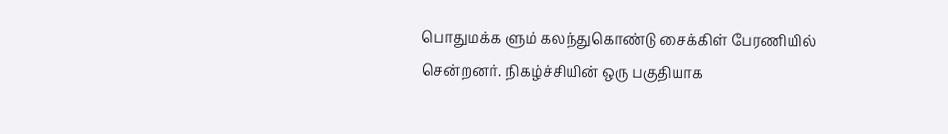பொதுமக்க ளும் கலந்துகொண்டு சைக்கிள் பேரணியில் சென்றனர். நிகழ்ச்சியின் ஒரு பகுதியாக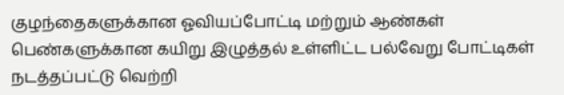குழந்தைகளுக்கான ஓவியப்போட்டி மற்றும் ஆண்கள் பெண்களுக்கான கயிறு இழுத்தல் உள்ளிட்ட பல்வேறு போட்டிகள் நடத்தப்பட்டு வெற்றி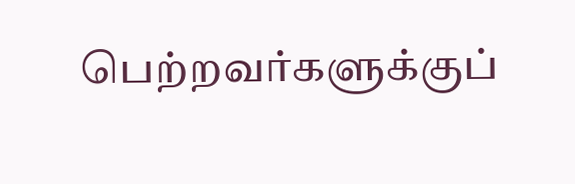பெற்றவர்களுக்குப்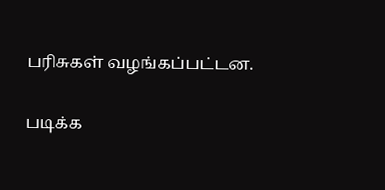பரிசுகள் வழங்கப்பட்டன.

படிக்க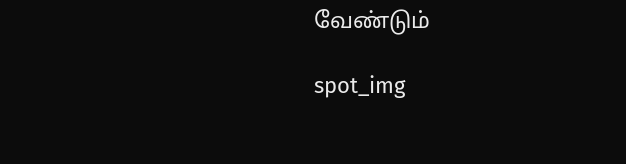வேண்டும்

spot_img